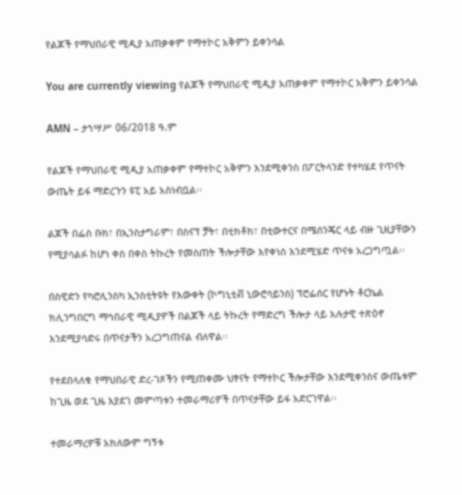የልጆች የማህበራዊ ሚዲያ አጠቃቀም የማተኮር አቅምን ይቀንሳል

You are currently viewing የልጆች የማህበራዊ ሚዲያ አጠቃቀም የማተኮር አቅምን ይቀንሳል

AMN – ታኀሣሥ 06/2018 ዓ.ም

የልጆች የማህበራዊ ሚዲያ አጠቃቀም የማተኮር አቅምን እንደሚቀንስ በፖርትላንድ የተካሄደ የጥናት ውጤት ይፋ ማድረጉን ዩፒ አይ አስነብቧል፡፡

ልጆች በፌስ ቡክ፣ በኢንስታግራም፣ በስናፕ ቻት፣ በቲክቶክ፣ በቲውተርና በሜሰንጄር ላይ ብዙ ጊዚያቸውን የሚያሳልፉ ከሆነ ቀስ በቀስ ትኩረት የመስጠት ችሎታቸው እየቀነሰ እንደሚሄድ ጥናቱ አረጋግጧል፡፡

በስዊድን የካሮሊንስካ ኢንስቲትዩት የእውቀት (ኮግኒቲቭ ኒውሮሳይንስ) ፕሮፌሰር የሆኑት ቶርኬል ክሊንግበርግ ማኅበራዊ ሚዲያዎች በልጆች ላይ ትኩረት የማድረግ ችሎታ ላይ አሉታዊ ተጽዕኖ እንደሚያሳድሩ በጥናታችን አረጋግጠናል ብለዋል፡፡

የተደበላለቁ የማህበራዊ ድረ-ገጾችን የሚጠቀሙ ህፃናት የማተኮር ችሎታቸው እንደሚቀንስና ውጤቱም ከጊዜ ወደ ጊዜ እያደገ መምጣቱን ተመራማሪዎች በጥናታቸው ይፋ አድርገዋል፡፡

ተመራማረዎቹ አክለውም ግኝቱ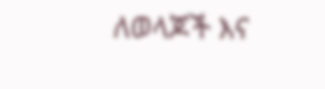ለወላጆች እና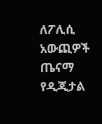ለፖሊሲ አውጪዎች ጤናማ የዲጂታል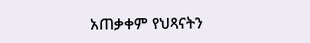አጠቃቀም የህጻናትን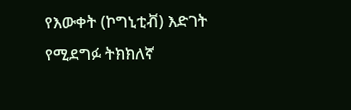የእውቀት (ኮግኒቲቭ) እድገት የሚደግፉ ትክክለኛ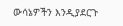ውሳኔዎችን እንዲያደርጉ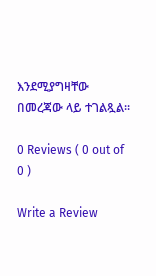እንደሚያግዛቸው በመረጃው ላይ ተገልጿል፡፡

0 Reviews ( 0 out of 0 )

Write a Review